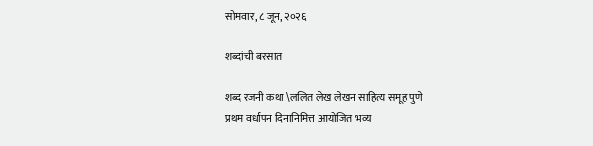सोमवार, ८ जून, २०२६

शब्दांची बरसात

शब्द रजनी कथा \ललित लेख लेखन साहित्य समूह पुणे
प्रथम वर्धापन दिनानिमित्त आयोजित भव्य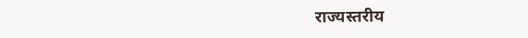राज्यस्तरीय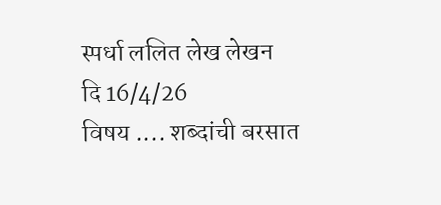स्पर्धा ललित लेख लेखन
दि 16/4/26
विषय .... शब्दांची बरसात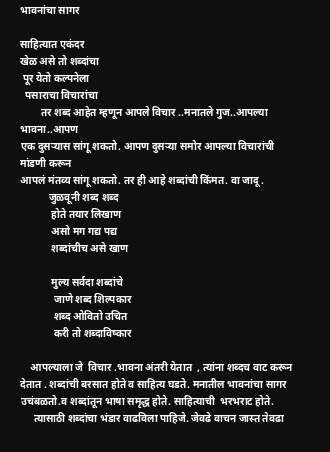भावनांचा सागर

साहित्यात एकंदर
खेळ असे तो शब्दांचा
 पूर येतो कल्पनेला
  पसाराचा विचारांचा
        तर शब्द आहेत म्हणून आपले विचार ..मनातले गुज..आपल्या भावना..आपण
एक दुसऱ्यास सांगू शकतो. आपण दुसऱ्या समोर आपल्या विचारांची मांडणी करून
आपलं मंतव्य सांगू शकतो. तर ही आहे शब्दांची किंमत. वा जादू .
           जुळवूनी शब्द शब्द
            होते तयार लिखाण
            असो मग गद्य पद्य
            शब्दांचीच असे खाण

            मुल्य सर्वदा शब्दांचे
             जाणे शब्द शिल्पकार
             शब्द ओवितो उचित
             करी तो शब्दाविष्कार

    आपल्याला जे  विचार .भावना अंतरी येतात  , त्यांना शब्दच वाट करून देतात . शब्दांची बरसात होते व साहित्य घडते. मनातील भावनांचा सागर उचंबळतो.व शब्दांतून भाषा समृद्ध होते. साहित्याची  भरभराट होते.
     त्यासाठी शब्दांचा भंडार वाढविला पाहिजे. जेवढे वाचन जास्त तेवढा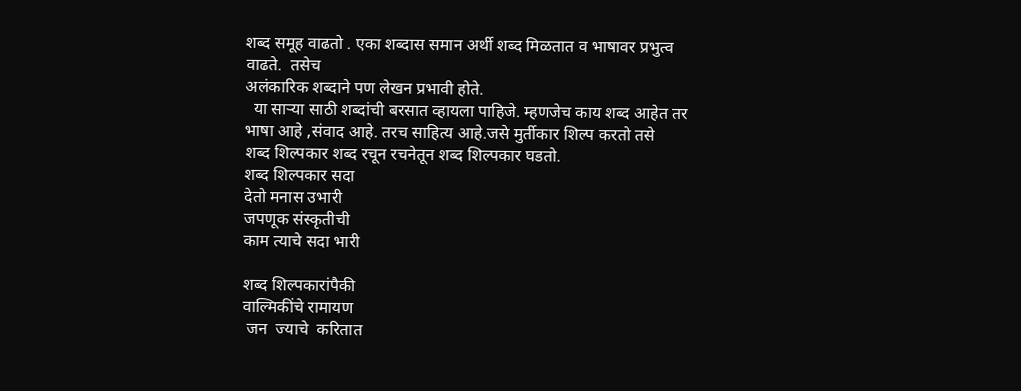शब्द समूह वाढतो . एका शब्दास समान अर्थी शब्द मिळतात व भाषावर प्रभुत्व वाढते.  तसेच
अलंकारिक शब्दाने पण लेखन प्रभावी होते.
  या साऱ्या साठी शब्दांची बरसात व्हायला पाहिजे. म्हणजेच काय शब्द आहेत तर
भाषा आहे ,संवाद आहे. तरच साहित्य आहे.जसे मुर्तीकार शिल्प करतो तसे
शब्द शिल्पकार शब्द रचून रचनेतून शब्द शिल्पकार घडतो.
शब्द शिल्पकार सदा
देतो मनास उभारी
जपणूक संस्कृतीची
काम त्याचे सदा भारी

शब्द शिल्पकारांपैकी
वाल्मिकींचे रामायण
 जन  ज्याचे  करितात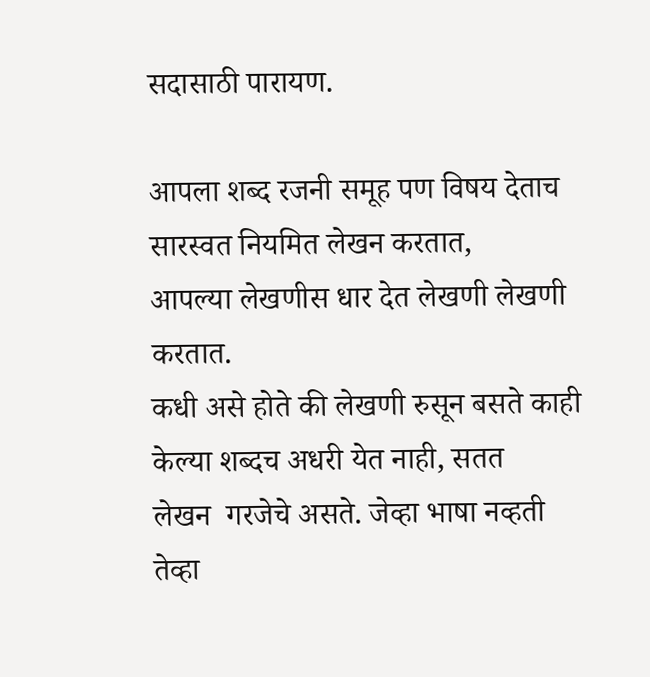सदासाठी पारायण.

आपला शब्द रजनी समूह पण विषय देताच सारस्वत नियमित लेखन करतात,
आपल्या लेखणीस धार देत लेखणी लेखणी करतात.
कधी असे होते की लेखणी रुसून बसते काही केल्या शब्दच अधरी येत नाही, सतत
लेखन  गरजेचे असते. जेव्हा भाषा नव्हती तेव्हा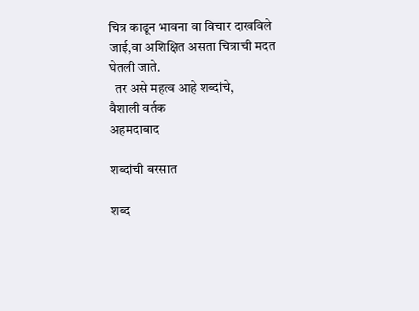चित्र काढून भावना वा विचार दाखविले जाई,वा अशिक्षित असता चित्राची मदत घेतली जाते.
  तर असे महत्व आहे शब्दांचे,
वैशाली वर्तक
अहमदाबाद

शब्दांची बरसात

शब्द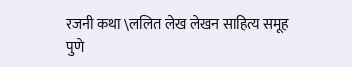रजनी कथा \ललित लेख लेखन साहित्य समूह पुणे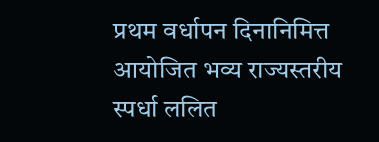प्रथम वर्धापन दिनानिमित्त आयोजित भव्य राज्यस्तरीय स्पर्धा ललित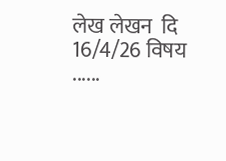लेख लेखन  दि 16/4/26 विषय ......